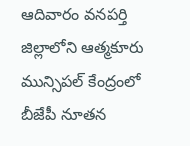ఆదివారం వనపర్తి జిల్లాలోని ఆత్మకూరు మున్సిపల్ కేంద్రంలో బీజేపీ నూతన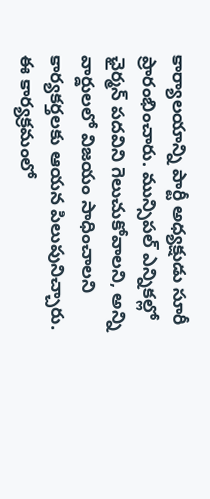కార్యాలయాన్ని పార్టీ అధ్యక్షుడు సూరీ ప్రారంభించారు. మున్సిపల్ ఎన్నికల్లో ఛైర్మన్ పదవిని గెలుచుకోవాలని, అన్ని వార్డులలో విజయం సాధించాలని కార్యకర్తలకు ఆయన పిలుపునిచ్చారు. ఈ కార్యక్రమంలో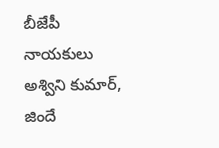బీజేపీ నాయకులు అశ్విని కుమార్, జిందే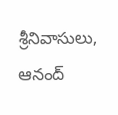శ్రీనివాసులు, ఆనంద్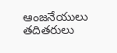ఆంజనేయులు తదితరులు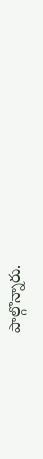పాల్గొన్నారు.